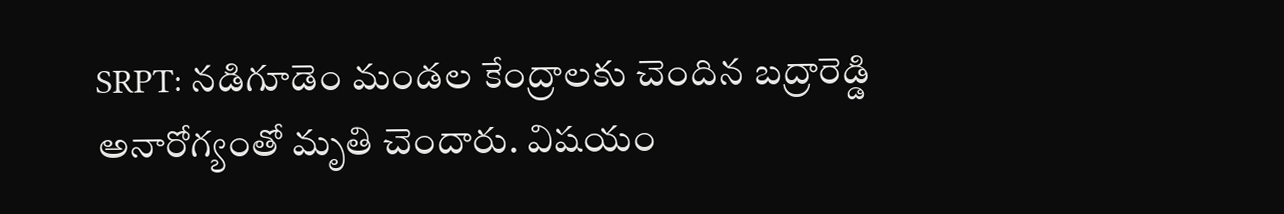SRPT: నడిగూడెం మండల కేంద్రాలకు చెందిన బద్రారెడ్డి అనారోగ్యంతో మృతి చెందారు. విషయం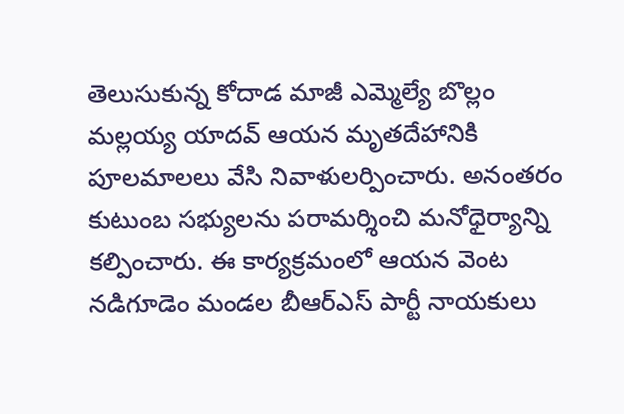తెలుసుకున్న కోదాడ మాజీ ఎమ్మెల్యే బొల్లం మల్లయ్య యాదవ్ ఆయన మృతదేహానికి పూలమాలలు వేసి నివాళులర్పించారు. అనంతరం కుటుంబ సభ్యులను పరామర్శించి మనోధైర్యాన్ని కల్పించారు. ఈ కార్యక్రమంలో ఆయన వెంట నడిగూడెం మండల బీఆర్ఎస్ పార్టీ నాయకులు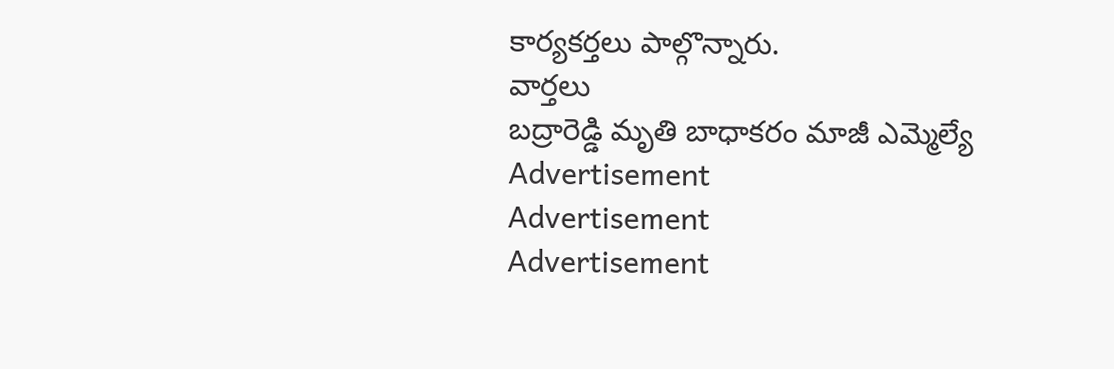కార్యకర్తలు పాల్గొన్నారు.
వార్తలు
బద్రారెడ్డి మృతి బాధాకరం మాజీ ఎమ్మెల్యే
Advertisement
Advertisement
Advertisement